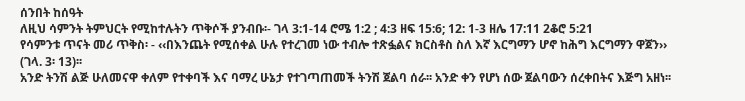ሰንበት ከሰዓት
ለዚህ ሳምንት ትምህርት የሚከተሉትን ጥቅሶች ያንብቡ፡- ገላ 3:1-14 ሮሜ 1:2 ; 4:3 ዘፍ 15:6; 12: 1-3 ዘሌ 17:11 2ቆሮ 5:21
የሳምንቱ ጥናት መሪ ጥቅስ፡ - ‹‹በእንጨት የሚሰቀል ሁሉ የተረገመ ነው ተብሎ ተጽፏልና ክርስቶስ ስለ እኛ እርግማን ሆኖ ከሕግ እርግማን ዋጀን›› (ገላ. 3፡ 13)፡፡
አንድ ትንሽ ልጅ ሁለመናዋ ቀለም የተቀባች እና ባማረ ሁኔታ የተገጣጠመች ትንሽ ጀልባ ሰራ፡፡ አንድ ቀን የሆነ ሰው ጀልባውን ሰረቀበትና እጅግ አዘነ፡፡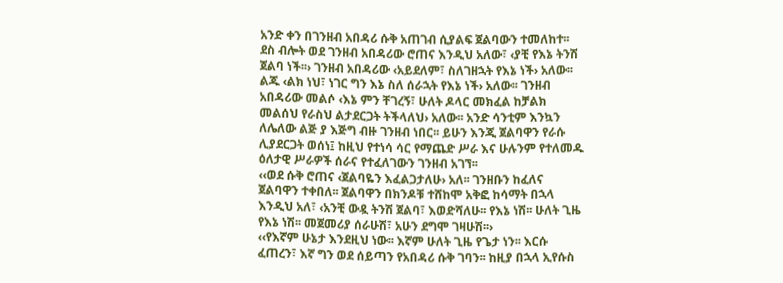አንድ ቀን በገንዘብ አበዳሪ ሱቅ አጠገብ ሲያልፍ ጀልባውን ተመለከተ፡፡ ደስ ብሎት ወደ ገንዘብ አበዳሪው ሮጠና እንዲህ አለው፣ ‹ያቺ የእኔ ትንሽ ጀልባ ነች፡፡› ገንዘብ አበዳሪው ‹አይደለም፣ ስለገዘኋት የእኔ ነች› አለው፡፡ ልጁ ‹ልክ ነህ፣ ነገር ግን እኔ ስለ ሰራኋት የእኔ ነች› አለው፡፡ ገንዘብ አበዳሪው መልሶ ‹እኔ ምን ቸገረኝ፣ ሁለት ዶላር መክፈል ከቻልክ መልሰህ የራስህ ልታደርጋት ትችላለህ› አለው፡፡ አንድ ሳንቲም እንኳን ለሌለው ልጅ ያ እጅግ ብዙ ገንዘብ ነበር፡፡ ይሁን እንጂ ጀልባዋን የራሱ ሊያደርጋት ወሰነ፤ ከዚህ የተነሳ ሳር የማጨድ ሥራ እና ሁሉንም የተለመዱ ዕለታዊ ሥራዎች ሰራና የተፈለገውን ገንዘብ አገኘ፡፡
‹‹ወደ ሱቅ ሮጠና ‹ጀልባዬን እፈልጋታለሁ› አለ፡፡ ገንዘቡን ከፈለና ጀልባዋን ተቀበለ፡፡ ጀልባዋን በክንዶቹ ተሸከሞ አቅፎ ከሳማት በኋላ እንዲህ አለ፣ ‹አንቺ ውዷ ትንሽ ጀልባ፣ እወድሻለሁ፡፡ የእኔ ነሽ፡፡ ሁለት ጊዜ የእኔ ነሽ፡፡ መጀመሪያ ሰራሁሽ፣ አሁን ደግሞ ገዛሁሽ፡፡›
‹‹የእኛም ሁኔታ እንደዚህ ነው፡፡ እኛም ሁለት ጊዜ የጌታ ነን፡፡ እርሱ ፈጠረን፣ እኛ ግን ወደ ሰይጣን የአበዳሪ ሱቅ ገባን፡፡ ከዚያ በኋላ ኢየሱስ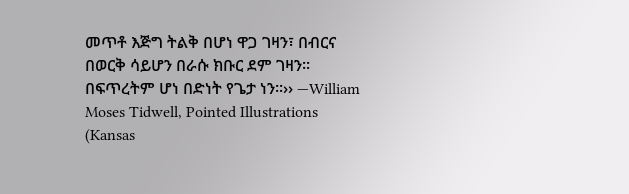መጥቶ እጅግ ትልቅ በሆነ ዋጋ ገዛን፣ በብርና በወርቅ ሳይሆን በራሱ ክቡር ደም ገዛን፡፡ በፍጥረትም ሆነ በድነት የጌታ ነን፡፡›› —William Moses Tidwell, Pointed Illustrations (Kansas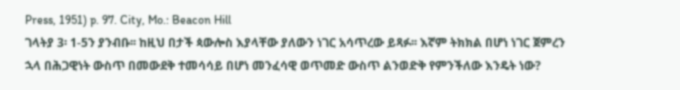Press, 1951) p. 97. City, Mo.: Beacon Hill
ገላትያ 3፡ 1-5ን ያንብቡ፡፡ ከዚህ በታች ጳውሎስ እያላቸው ያለውን ነገር አሳጥረው ይጻፉ፡፡ እኛም ትክክል በሆነ ነገር ጀምረን ኋላ በሕጋዊነት ውስጥ በመውደቅ ተመሳሳይ በሆነ መንፈሳዊ ወጥመድ ውስጥ ልንወድቅ የምንችለው እንዴት ነው?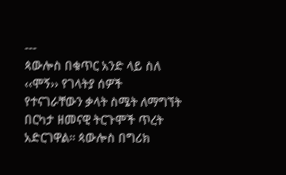---
ጳውሎስ በቁጥር አንድ ላይ ስለ ‹‹ሞኝ›› የገላትያ ሰዎች የተናገራቸውን ቃላት ስሜት ለማግኘት በርካታ ዘመናዊ ትርጉሞች ጥረት አድርገዋል፡፡ ጳውሎስ በግሪክ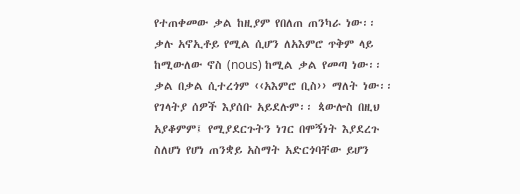የተጠቀመው ቃል ከዚያም የበለጠ ጠንካራ ነው፡፡ ቃሉ አኖኢቶይ የሚል ሲሆን ለአእምሮ ጥቅም ላይ ከሚውለው ኖስ (nous) ከሚል ቃል የመጣ ነው፡፡ ቃል በቃል ሲተረጎም ‹‹አእምሮ ቢስ›› ማለት ነው፡፡ የገላትያ ሰዎች እያሰቡ አይደሉም፡፡ ጳውሎስ በዚህ አያቆምም፤ የሚያደርጉትን ነገር በሞኝነት እያደረጉ ስለሆነ የሆነ ጠንቋይ አስማት አድርጎባቸው ይሆን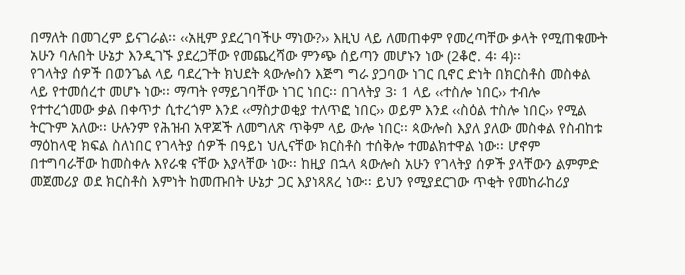በማለት በመገረም ይናገራል፡፡ ‹‹አዚም ያደረገባችሁ ማነው?›› እዚህ ላይ ለመጠቀም የመረጣቸው ቃላት የሚጠቁሙት አሁን ባሉበት ሁኔታ እንዲገኙ ያደረጋቸው የመጨረሻው ምንጭ ሰይጣን መሆኑን ነው (2ቆሮ. 4፡ 4)፡፡
የገላትያ ሰዎች በወንጌል ላይ ባደረጉት ክህደት ጳውሎስን እጅግ ግራ ያጋባው ነገር ቢኖር ድነት በክርስቶስ መስቀል ላይ የተመሰረተ መሆኑ ነው፡፡ ማጣት የማይገባቸው ነገር ነበር፡፡ በገላትያ 3፡ 1 ላይ ‹‹ተስሎ ነበር›› ተብሎ የተተረጎመው ቃል በቀጥታ ሲተረጎም እንደ ‹‹ማስታወቂያ ተለጥፎ ነበር›› ወይም እንደ ‹‹ስዕል ተስሎ ነበር›› የሚል ትርጉም አለው፡፡ ሁሉንም የሕዝብ አዋጆች ለመግለጽ ጥቅም ላይ ውሎ ነበር፡፡ ጳውሎስ እያለ ያለው መስቀል የስብከቱ ማዕከላዊ ክፍል ስለነበር የገላትያ ሰዎች በዓይነ ህሊናቸው ክርስቶስ ተሰቅሎ ተመልክተዋል ነው፡፡ ሆኖም በተግባራቸው ከመስቀሉ እየራቁ ናቸው እያላቸው ነው፡፡ ከዚያ በኋላ ጳውሎስ አሁን የገላትያ ሰዎች ያላቸውን ልምምድ መጀመሪያ ወደ ክርስቶስ እምነት ከመጡበት ሁኔታ ጋር እያነጻጸረ ነው፡፡ ይህን የሚያደርገው ጥቂት የመከራከሪያ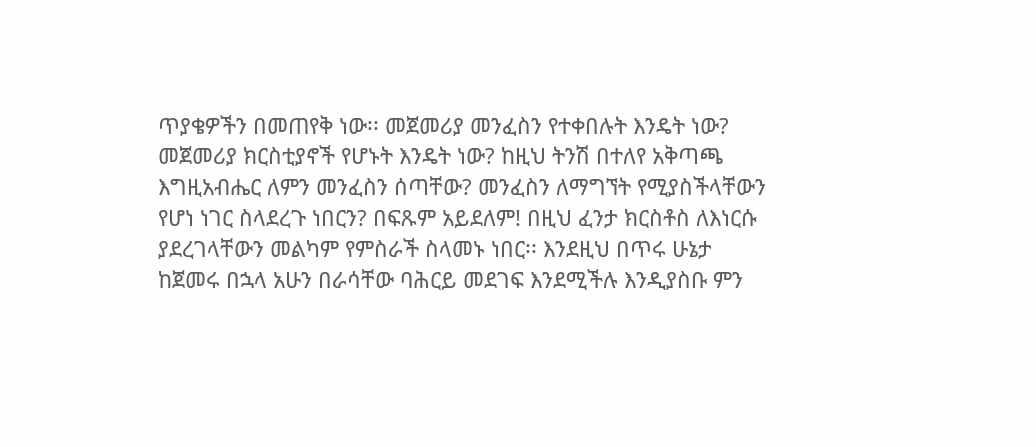ጥያቄዎችን በመጠየቅ ነው፡፡ መጀመሪያ መንፈስን የተቀበሉት እንዴት ነው? መጀመሪያ ክርስቲያኖች የሆኑት እንዴት ነው? ከዚህ ትንሽ በተለየ አቅጣጫ እግዚአብሔር ለምን መንፈስን ሰጣቸው? መንፈስን ለማግኘት የሚያስችላቸውን የሆነ ነገር ስላደረጉ ነበርን? በፍጹም አይደለም! በዚህ ፈንታ ክርስቶስ ለእነርሱ ያደረገላቸውን መልካም የምስራች ስላመኑ ነበር፡፡ እንደዚህ በጥሩ ሁኔታ ከጀመሩ በኋላ አሁን በራሳቸው ባሕርይ መደገፍ እንደሚችሉ እንዲያስቡ ምን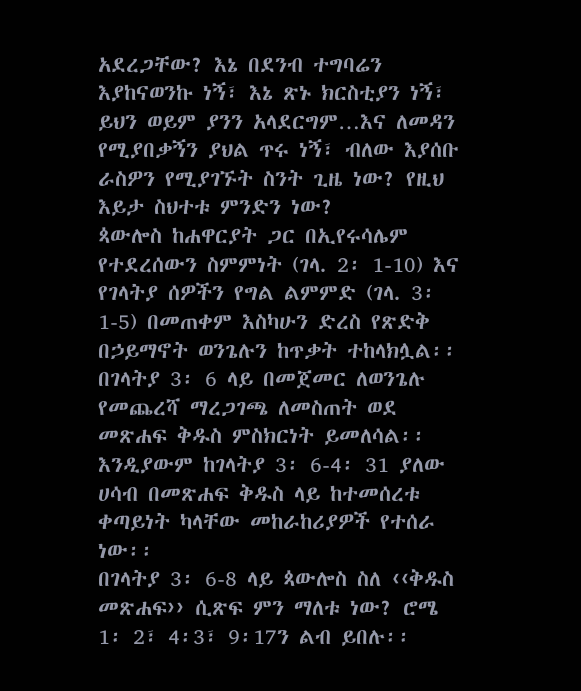አደረጋቸው? እኔ በደንብ ተግባሬን እያከናወንኩ ነኝ፣ እኔ ጽኑ ክርስቲያን ነኝ፣ ይህን ወይም ያንን አላደርግም…እና ለመዳን የሚያበቃኝን ያህል ጥሩ ነኝ፣ ብለው እያሰቡ ራስዎን የሚያገኙት ስንት ጊዜ ነው? የዚህ እይታ ስህተቱ ምንድን ነው?
ጳውሎስ ከሐዋርያት ጋር በኢየሩሳሌም የተደረሰውን ስምምነት (ገላ. 2፡ 1-10) እና የገላትያ ሰዎችን የግል ልምምድ (ገላ. 3፡1-5) በመጠቀም እስካሁን ድረስ የጽድቅ በኃይማኖት ወንጌሉን ከጥቃት ተከላክሏል፡፡ በገላትያ 3፡ 6 ላይ በመጀመር ለወንጌሉ የመጨረሻ ማረጋገጫ ለመስጠት ወደ መጽሐፍ ቅዱስ ምስክርነት ይመለሳል፡፡ እንዲያውም ከገላትያ 3፡ 6-4፡ 31 ያለው ሀሳብ በመጽሐፍ ቅዱስ ላይ ከተመሰረቱ ቀጣይነት ካላቸው መከራከሪያዎች የተሰራ ነው፡፡
በገላትያ 3፡ 6-8 ላይ ጳውሎስ ስለ ‹‹ቅዱስ መጽሐፍ›› ሲጽፍ ምን ማለቱ ነው? ሮሜ 1፡ 2፣ 4፡3፣ 9፡17ን ልብ ይበሉ፡፡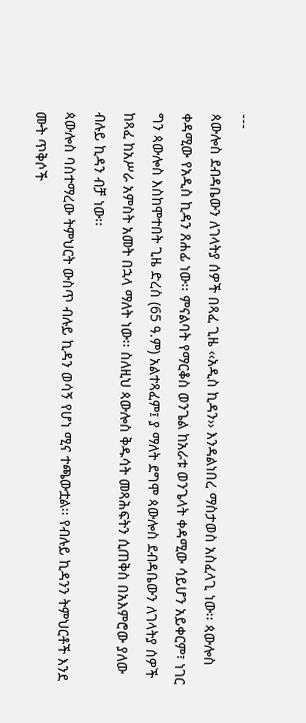---
ጳውሎስ ደብዳቤውን ለገላትያ ሰዎች በጻፈ ጊዜ ‹‹አዲስ ኪዳን›› እንዳልነበረ ማስታወስ አስፈላጊ ነው፡፡ ጳውሎስ ቀዳሚው የአዲስ ኪዳን ጸሐፊ ነው፡፡ ምናልባት የማርቆስ ወንጌል ከአራቱ ወንጌላት ቀዳሚው ሳይሆን አይቀርም፣ ነገር ግን ጳውሎስ እስከሞተበት ጊዜ ድረስ (65 ዓ.ም) አልተጻፈም፤ ያ ማለት ደግሞ ጳውሎስ ደብዳቤውን ለገላትያ ሰዎች ከጻፈ ከአሥራ አምስት አመት በኋላ ማለት ነው፡፡ ስለዚህ ጳውሎስ ቅዱሳት መጻሕፍትን ሲጠቅስ በአእምሮው ያለው ብሉይ ኪዳን ብቻ ነው፡፡
ጳውሎስ ባስተማረው ትምህርት ውስጥ ብሉይ ኪዳን ወሳኝ የሆነ ሚና ተጫውቷል፡፡ የብሉይ ኪዳንን ትምህርቶች እንደ ሙት ጥቅሶች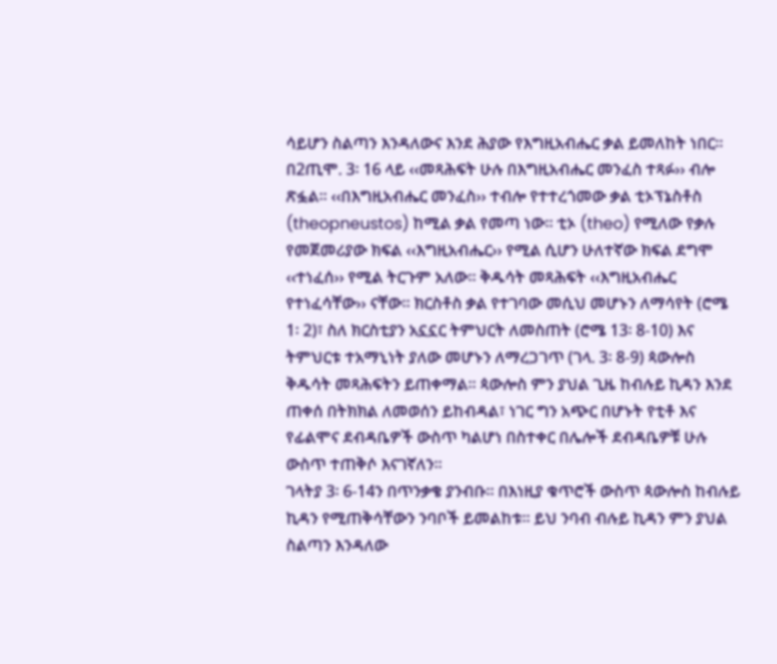ሳይሆን ስልጣን እንዳለውና እንደ ሕያው የእግዚአብሔር ቃል ይመለከት ነበር፡፡ በ2ጢሞ. 3፡ 16 ላይ ‹‹መጻሕፍት ሁሉ በእግዚአብሔር መንፈስ ተጻፉ›› ብሎ ጽፏል፡፡ ‹‹በእግዚአብሔር መንፈስ›› ተብሎ የተተረጎመው ቃል ቲኦፕኔስቶስ (theopneustos) ከሚል ቃል የመጣ ነው፡፡ ቲኦ (theo) የሚለው የቃሉ የመጀመሪያው ክፍል ‹‹እግዚአብሔር›› የሚል ሲሆን ሁለተኛው ክፍል ደግሞ ‹‹ተነፈሰ›› የሚል ትርጉም አለው፡፡ ቅዱሳት መጻሕፍት ‹‹እግዚአብሔር የተነፈሳቸው›› ናቸው፡፡ ክርስቶስ ቃል የተገባው መሲህ መሆኑን ለማሳየት (ሮሜ 1፡ 2)፣ ስለ ክርስቲያን አኗኗር ትምህርት ለመስጠት (ሮሜ 13፡ 8-10) እና ትምህርቱ ተአማኒነት ያለው መሆኑን ለማረጋገጥ (ገላ. 3፡ 8-9) ጳውሎስ ቅዱሳት መጻሕፍትን ይጠቀማል፡፡ ጳውሎስ ምን ያህል ጊዜ ከብሉይ ኪዳን እንደ ጠቀሰ በትክክል ለመወሰን ይከብዳል፣ ነገር ግን አጭር በሆኑት የቲቶ እና የፊልሞና ደብዳቤዎች ውስጥ ካልሆነ በስተቀር በሌሎች ደብዳቤዎቹ ሁሉ ውስጥ ተጠቅሶ እናገኛለን፡፡
ገላትያ 3፡ 6-14ን በጥንቃቄ ያንብቡ፡፡ በእነዚያ ቁጥሮች ውስጥ ጳውሎስ ከብሉይ ኪዳን የሚጠቅሳቸውን ንባቦች ይመልከቱ፡፡ ይህ ንባብ ብሉይ ኪዳን ምን ያህል ስልጣን እንዳለው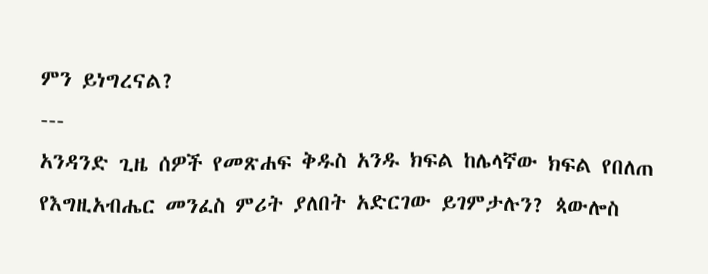ምን ይነግረናል?
---
አንዳንድ ጊዜ ሰዎች የመጽሐፍ ቅዱስ አንዱ ክፍል ከሌላኛው ክፍል የበለጠ የእግዚአብሔር መንፈስ ምሪት ያለበት አድርገው ይገምታሉን? ጳውሎስ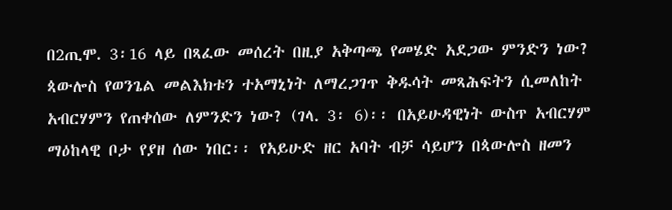በ2ጢሞ. 3፡16 ላይ በጻፈው መሰረት በዚያ አቅጣጫ የመሄድ አደጋው ምንድን ነው?
ጳውሎስ የወንጌል መልእክቱን ተአማኒነት ለማረጋገጥ ቅዱሳት መጻሕፍትን ሲመለከት አብርሃምን የጠቀሰው ለምንድን ነው? (ገላ. 3፡ 6)፡፡ በአይሁዳዊነት ውስጥ አብርሃም ማዕከላዊ ቦታ የያዘ ሰው ነበር፡፡ የአይሁድ ዘር አባት ብቻ ሳይሆን በጳውሎስ ዘመን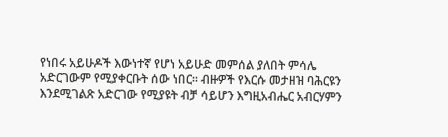የነበሩ አይሁዶች እውነተኛ የሆነ አይሁድ መምሰል ያለበት ምሳሌ አድርገውም የሚያቀርቡት ሰው ነበር፡፡ ብዙዎች የእርሱ መታዘዝ ባሕርዩን እንደሚገልጽ አድርገው የሚያዩት ብቻ ሳይሆን እግዚአብሔር አብርሃምን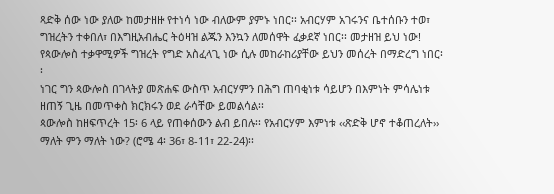ጻድቅ ሰው ነው ያለው ከመታዘዙ የተነሳ ነው ብለውም ያምኑ ነበር፡፡ አብርሃም አገሩንና ቤተሰቡን ተወ፣ ግዝረትን ተቀበለ፣ በእግዚአብሔር ትዕዛዝ ልጁን እንኳን ለመሰዋት ፈቃደኛ ነበር፡፡ መታዘዝ ይህ ነው! የጳውሎስ ተቃዋሚዎች ግዝረት የግድ አስፈላጊ ነው ሲሉ መከራከሪያቸው ይህን መሰረት በማድረግ ነበር፡፡
ነገር ግን ጳውሎስ በገላትያ መጽሐፍ ውስጥ አብርሃምን በሕግ ጠባቂነቱ ሳይሆን በእምነት ምሳሌነቱ ዘጠኝ ጊዜ በመጥቀስ ክርክሩን ወደ ራሳቸው ይመልሳል፡፡
ጳውሎስ ከዘፍጥረት 15፡ 6 ላይ የጠቀሰውን ልብ ይበሉ፡፡ የአብርሃም እምነቱ ‹‹ጽድቅ ሆኖ ተቆጠረለት›› ማለት ምን ማለት ነው? (ሮሜ 4፡ 36፣ 8-11፣ 22-24)፡፡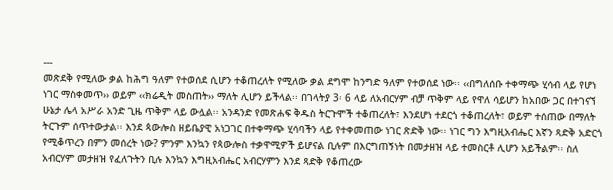---
መጽደቅ የሚለው ቃል ከሕግ ዓለም የተወሰደ ሲሆን ተቆጠረለት የሚለው ቃል ደግሞ ከንግድ ዓለም የተወሰደ ነው፡፡ ‹‹በግለሰቡ ተቀማጭ ሂሳብ ላይ የሆነ ነገር ማስቀመጥ›› ወይም ‹‹ክሬዲት መስጠት›› ማለት ሊሆን ይችላል፡፡ በገላትያ 3፡ 6 ላይ ለአብርሃም ብቻ ጥቅም ላይ የዋለ ሳይሆን ከአበው ጋር በተገናኘ ሁኔታ ሌላ አሥራ አንድ ጊዜ ጥቅም ላይ ውሏል፡፡ አንዳንድ የመጽሐፍ ቅዱስ ትርጉሞች ተቆጠረለት፣ እንደሆነ ተደርጎ ተቆጠረለት፣ ወይም ተሰጠው በማለት ትርጉም ሰጥተውታል፡፡ እንደ ጳውሎስ ዘይቤያዊ አነጋገር በተቀማጭ ሂሳባችን ላይ የተቀመጠው ነገር ጽድቅ ነው፡፡ ነገር ግን እግዚአብሔር እኛን ጻድቅ አድርጎ የሚቆጥረን በምን መሰረት ነው? ምንም እንኳን የጳውሎስ ተቃዋሚዎች ይሆናል ቢሉም በእርግጠኝነት በመታዘዝ ላይ ተመስርቶ ሊሆን አይችልም፡፡ ስለ አብርሃም መታዘዝ የፈለጉትን ቢሉ እንኳን እግዚአብሔር አብርሃምን እንደ ጻድቅ የቆጠረው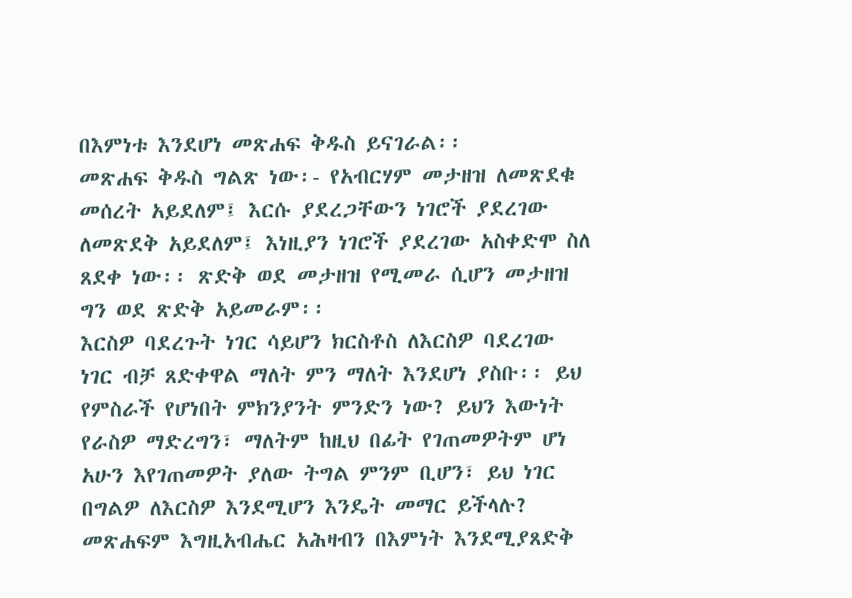በእምነቱ እንደሆነ መጽሐፍ ቅዱስ ይናገራል፡፡
መጽሐፍ ቅዱስ ግልጽ ነው፡- የአብርሃም መታዘዝ ለመጽደቁ መሰረት አይደለም፤ እርሱ ያደረጋቸውን ነገሮች ያደረገው ለመጽደቅ አይደለም፤ እነዚያን ነገሮች ያደረገው አስቀድሞ ስለ ጸደቀ ነው፡፡ ጽድቅ ወደ መታዘዝ የሚመራ ሲሆን መታዘዝ ግን ወደ ጽድቅ አይመራም፡፡
እርስዎ ባደረጉት ነገር ሳይሆን ክርስቶስ ለእርስዎ ባደረገው ነገር ብቻ ጸድቀዋል ማለት ምን ማለት እንደሆነ ያስቡ፡፡ ይህ የምስራች የሆነበት ምክንያንት ምንድን ነው? ይህን እውነት የራስዎ ማድረግን፣ ማለትም ከዚህ በፊት የገጠመዎትም ሆነ አሁን እየገጠመዎት ያለው ትግል ምንም ቢሆን፣ ይህ ነገር በግልዎ ለእርስዎ እንደሚሆን እንዴት መማር ይችላሉ?
መጽሐፍም እግዚአብሔር አሕዛብን በእምነት እንደሚያጸድቅ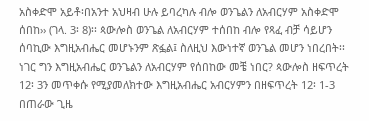አስቀድሞ አይቶ፡በአንተ አህዛብ ሁሉ ይባረካሉ ብሎ ወንጌልን ለአብርሃም አስቀድሞ ሰበከ›› (ገላ. 3፡ 8)፡፡ ጳውሎስ ወንጌል ለአብርሃም ተሰበከ ብሎ የጻፈ ብቻ ሳይሆን ሰባኪው እግዚአብሔር መሆኑንም ጽፏል፤ ስለዚህ እውነተኛ ወንጌል መሆን ነበረበት፡፡ ነገር ግን እግዚአብሔር ወንጌልን ለአብርሃም የሰበከው መቼ ነበር? ጳውሎስ ዘፍጥረት 12፡ 3ን መጥቀሱ የሚያመለክተው እግዚአብሔር አብርሃምን በዘፍጥረት 12፡ 1-3 በጠራው ጊዜ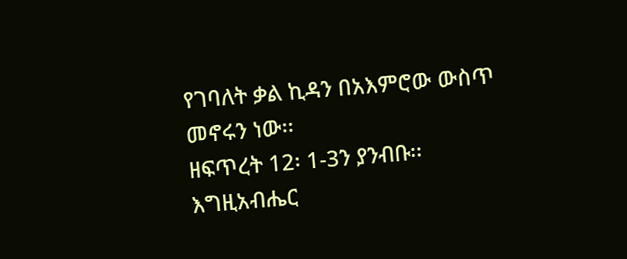የገባለት ቃል ኪዳን በአእምሮው ውስጥ መኖሩን ነው፡፡
ዘፍጥረት 12፡ 1-3ን ያንብቡ፡፡ እግዚአብሔር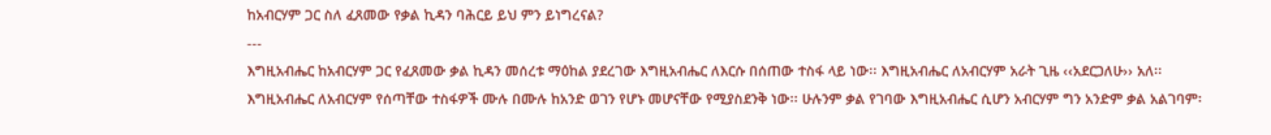ከአብርሃም ጋር ስለ ፈጸመው የቃል ኪዳን ባሕርይ ይህ ምን ይነግረናል?
---
እግዚአብሔር ከአብርሃም ጋር የፈጸመው ቃል ኪዳን መሰረቱ ማዕከል ያደረገው እግዚአብሔር ለእርሱ በሰጠው ተስፋ ላይ ነው፡፡ እግዚአብሔር ለአብርሃም አራት ጊዜ ‹‹አደርጋለሁ›› አለ፡፡ እግዚአብሔር ለአብርሃም የሰጣቸው ተስፋዎች ሙሉ በሙሉ ከአንድ ወገን የሆኑ መሆናቸው የሚያስደንቅ ነው፡፡ ሁሉንም ቃል የገባው እግዚአብሔር ሲሆን አብርሃም ግን አንድም ቃል አልገባም፡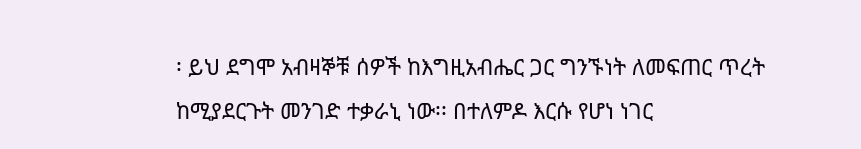፡ ይህ ደግሞ አብዛኞቹ ሰዎች ከእግዚአብሔር ጋር ግንኙነት ለመፍጠር ጥረት ከሚያደርጉት መንገድ ተቃራኒ ነው፡፡ በተለምዶ እርሱ የሆነ ነገር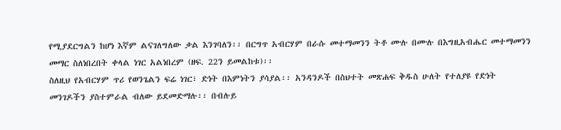የሚያደርግልን ከሆነ እኛም ልናገለግለው ቃል እንገባለን፡፡ በርግጥ አብርሃም በራሱ መተማመንን ትቶ ሙሉ በሙሉ በእግዚአብሔር መተማመንን መማር ስለነበረበት ቀላል ነገር አልነበረም (ዘፍ. 22ን ይመልከቱ)፡፡
ስለዚህ የአብርሃም ጥሪ የወንጌልን ፍሬ ነገር፣ ድነት በእምነትን ያሳያል፡፡ አንዳንዶች በስህተት መጽሐፍ ቅዱስ ሁለት የተለያዩ የድነት መንገዶችን ያስተምራል ብለው ይደመድማሉ፡፡ በብሉይ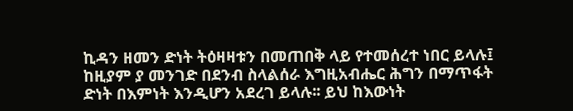ኪዳን ዘመን ድነት ትዕዛዛቱን በመጠበቅ ላይ የተመሰረተ ነበር ይላሉ፤ ከዚያም ያ መንገድ በደንብ ስላልሰራ እግዚአብሔር ሕግን በማጥፋት ድነት በእምነት እንዲሆን አደረገ ይላሉ፡፡ ይህ ከእውነት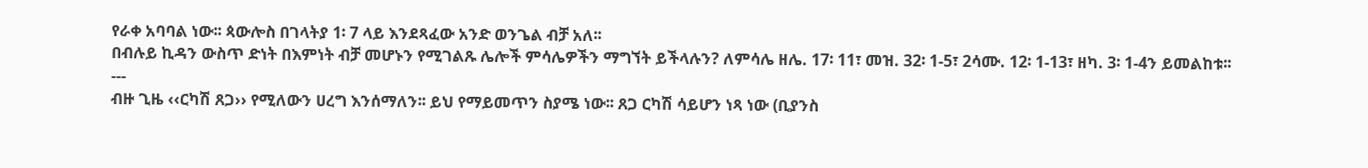የራቀ አባባል ነው፡፡ ጳውሎስ በገላትያ 1፡ 7 ላይ እንደጻፈው አንድ ወንጌል ብቻ አለ፡፡
በብሉይ ኪዳን ውስጥ ድነት በእምነት ብቻ መሆኑን የሚገልጹ ሌሎች ምሳሌዎችን ማግኘት ይችላሉን? ለምሳሌ ዘሌ. 17፡ 11፣ መዝ. 32፡ 1-5፣ 2ሳሙ. 12፡ 1-13፣ ዘካ. 3፡ 1-4ን ይመልከቱ፡፡
---
ብዙ ጊዜ ‹‹ርካሽ ጸጋ›› የሚለውን ሀረግ እንሰማለን፡፡ ይህ የማይመጥን ስያሜ ነው፡፡ ጸጋ ርካሽ ሳይሆን ነጻ ነው (ቢያንስ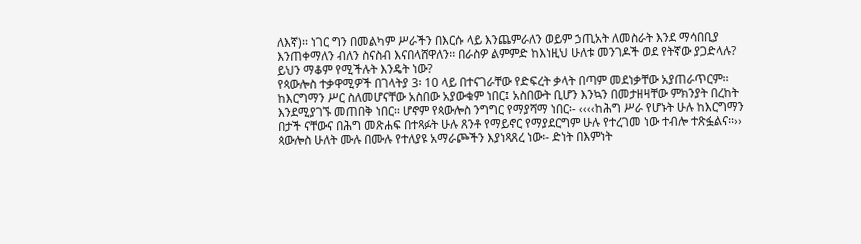ለእኛ)፡፡ ነገር ግን በመልካም ሥራችን በእርሱ ላይ እንጨምራለን ወይም ኃጢአት ለመስራት እንደ ማሳበቢያ እንጠቀማለን ብለን ስናስብ እናበላሸዋለን፡፡ በራስዎ ልምምድ ከእነዚህ ሁለቱ መንገዶች ወደ የትኛው ያጋድላሉ? ይህን ማቆም የሚችሉት እንዴት ነው?
የጳውሎስ ተቃዋሚዎች በገላትያ 3፡ 10 ላይ በተናገራቸው የድፍረት ቃላት በጣም መደነቃቸው አያጠራጥርም፡፡ ከእርግማን ሥር ስለመሆናቸው አስበው አያውቁም ነበር፤ አስበውት ቢሆን እንኳን በመታዘዛቸው ምክንያት በረከት እንደሚያገኙ መጠበቅ ነበር፡፡ ሆኖም የጳውሎስ ንግግር የማያሻማ ነበር፡- ‹‹‹‹ከሕግ ሥራ የሆኑት ሁሉ ከእርግማን በታች ናቸውና በሕግ መጽሐፍ በተጻፉት ሁሉ ጸንቶ የማይኖር የማያደርግም ሁሉ የተረገመ ነው ተብሎ ተጽፏልና፡፡››
ጳውሎስ ሁለት ሙሉ በሙሉ የተለያዩ አማራጮችን እያነጻጸረ ነው፡- ድነት በእምነት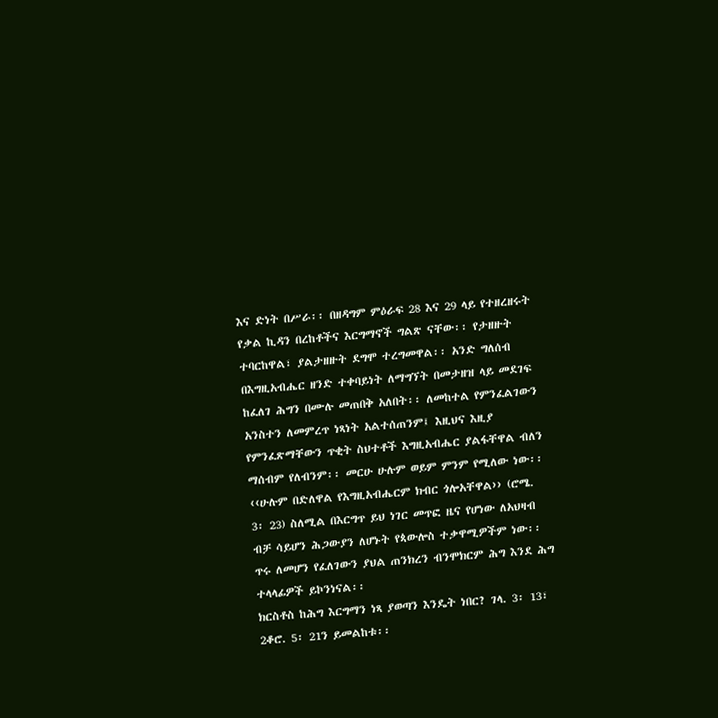እና ድነት በሥራ፡፡ በዘዳግም ምዕራፍ 28 እና 29 ላይ የተዘረዘሩት የቃል ኪዳን በረከቶችና እርግማኖች ግልጽ ናቸው፡፡ የታዘዙት ተባርከዋል፣ ያልታዘዙት ደግሞ ተረግመዋል፡፡ አንድ ግለሰብ በእግዚአብሔር ዘንድ ተቀባይነት ለማግኘት በመታዘዝ ላይ መደገፍ ከፈለገ ሕግን በሙሉ መጠበቅ አለበት፡፡ ለመከተል የምንፈልገውን አንስተን ለመምረጥ ነጻነት አልተሰጠንም፤ እዚህና እዚያ የምንፈጽማቸውን ጥቂት ስህተቶች እግዚአብሔር ያልፋቸዋል ብለን ማሰብም የለብንም፡፡ መርሁ ሁሉም ወይም ምንም የሚለው ነው፡፡
‹‹ሁሉም በድለዋል የእግዚአብሔርም ክብር ጎሎአቸዋል›› (ሮሜ. 3፡ 23) ስለሚል በእርግጥ ይህ ነገር መጥፎ ዜና የሆነው ለአህዛብ ብቻ ሳይሆን ሕጋውያን ለሆኑት የጳውሎስ ተቃዋሚዎችም ነው፡፡ ጥሩ ለመሆን የፈለገውን ያህል ጠንክረን ብንሞክርም ሕግ እንደ ሕግ ተላላፊዎች ይኮንነናል፡፡
ክርስቶስ ከሕግ እርግማን ነጻ ያወጣን እንዴት ነበር? ገላ. 3፡ 13፣ 2ቆሮ. 5፡ 21ን ይመልከቱ፡፡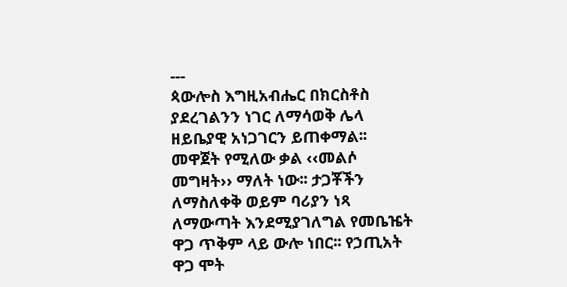---
ጳውሎስ እግዚአብሔር በክርስቶስ ያደረገልንን ነገር ለማሳወቅ ሌላ ዘይቤያዊ አነጋገርን ይጠቀማል፡፡ መዋጀት የሚለው ቃል ‹‹መልሶ መግዛት›› ማለት ነው፡፡ ታጋቾችን ለማስለቀቅ ወይም ባሪያን ነጻ ለማውጣት እንደሚያገለግል የመቤዤት ዋጋ ጥቅም ላይ ውሎ ነበር፡፡ የኃጢአት ዋጋ ሞት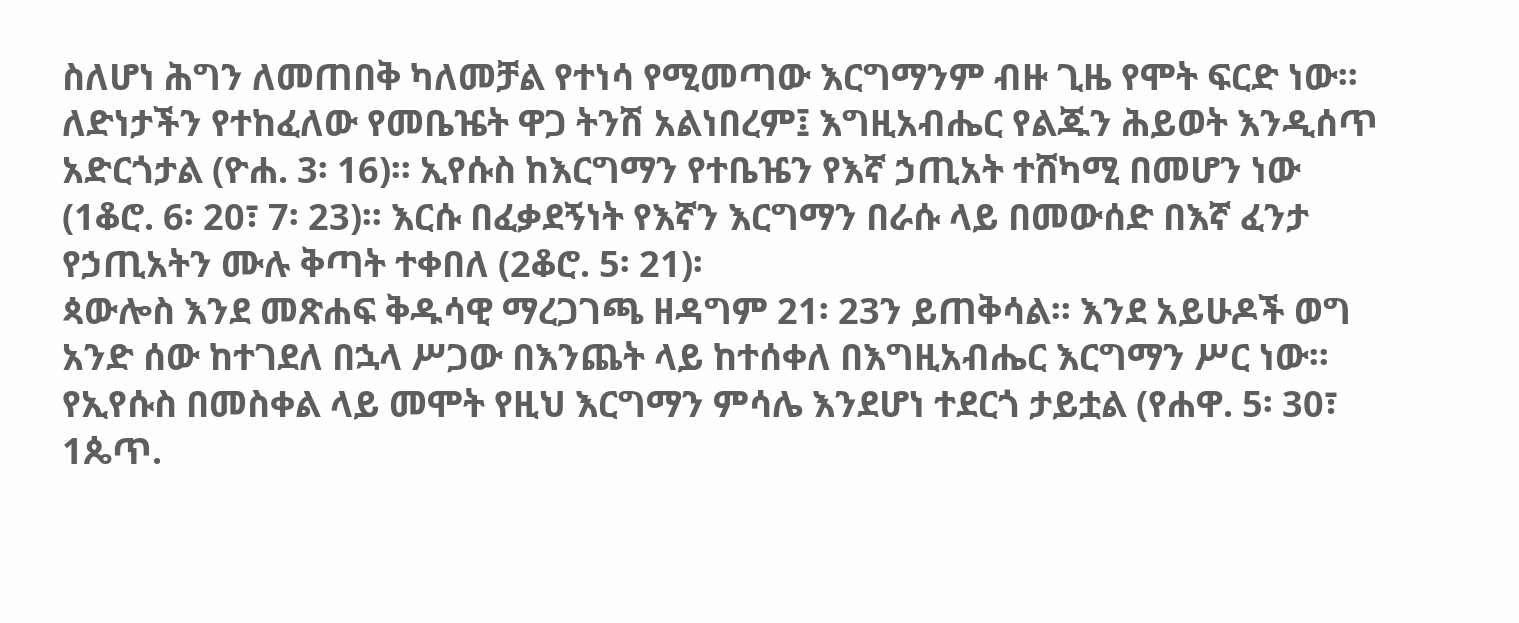ስለሆነ ሕግን ለመጠበቅ ካለመቻል የተነሳ የሚመጣው እርግማንም ብዙ ጊዜ የሞት ፍርድ ነው፡፡ ለድነታችን የተከፈለው የመቤዤት ዋጋ ትንሽ አልነበረም፤ እግዚአብሔር የልጁን ሕይወት እንዲሰጥ አድርጎታል (ዮሐ. 3፡ 16)፡፡ ኢየሱስ ከእርግማን የተቤዤን የእኛ ኃጢአት ተሸካሚ በመሆን ነው (1ቆሮ. 6፡ 20፣ 7፡ 23)፡፡ እርሱ በፈቃደኝነት የእኛን እርግማን በራሱ ላይ በመውሰድ በእኛ ፈንታ የኃጢአትን ሙሉ ቅጣት ተቀበለ (2ቆሮ. 5፡ 21)፡
ጳውሎስ እንደ መጽሐፍ ቅዱሳዊ ማረጋገጫ ዘዳግም 21፡ 23ን ይጠቅሳል፡፡ እንደ አይሁዶች ወግ አንድ ሰው ከተገደለ በኋላ ሥጋው በእንጨት ላይ ከተሰቀለ በእግዚአብሔር እርግማን ሥር ነው፡፡ የኢየሱስ በመስቀል ላይ መሞት የዚህ እርግማን ምሳሌ እንደሆነ ተደርጎ ታይቷል (የሐዋ. 5፡ 30፣ 1ጴጥ.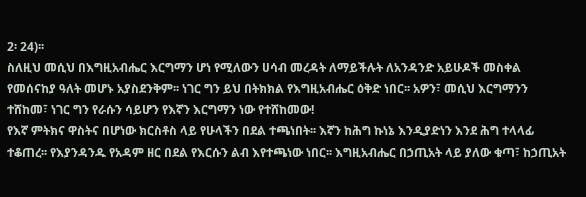2፡ 24)፡፡
ስለዚህ መሲህ በእግዚአብሔር እርግማን ሆነ የሚለውን ሀሳብ መረዳት ለማይችሉት ለአንዳንድ አይሁዶች መስቀል የመሰናከያ ዓለት መሆኑ አያስደንቅም፡፡ ነገር ግን ይህ በትክክል የእግዚአብሔር ዕቅድ ነበር፡፡ አዎን፣ መሲህ እርግማንን ተሸከመ፣ ነገር ግን የራሱን ሳይሆን የእኛን እርግማን ነው የተሸከመው!
የእኛ ምትክና ዋስትና በሆነው ክርስቶስ ላይ የሁላችን በደል ተጫነበት፡፡ እኛን ከሕግ ኩነኔ እንዲያድነን እንደ ሕግ ተላላፊ ተቆጠረ፡፡ የእያንዳንዱ የአዳም ዘር በደል የእርሱን ልብ እየተጫነው ነበር፡፡ እግዚአብሔር በኃጢአት ላይ ያለው ቁጣ፣ ከኃጢአት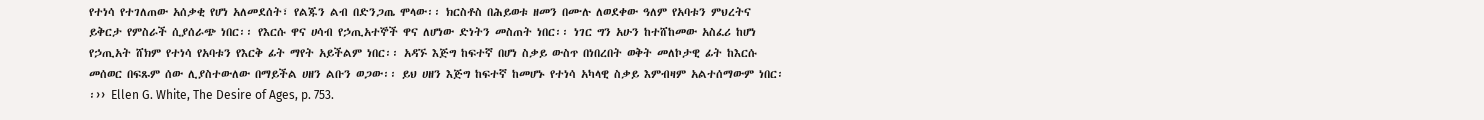የተነሳ የተገለጠው አሰቃቂ የሆነ አለመደሰት፣ የልጁን ልብ በድንጋጤ ሞላው፡፡ ክርስቶስ በሕይወቱ ዘመን በሙሉ ለወደቀው ዓለም የአባቱን ምህረትና ይቅርታ የምስራች ሲያሰራጭ ነበር፡፡ የእርሱ ዋና ሀሳብ የኃጢአተኞች ዋና ለሆነው ድነትን መስጠት ነበር፡፡ ነገር ግን አሁን ከተሸከመው አስፈሪ ከሆነ የኃጢአት ሸክም የተነሳ የአባቱን የእርቅ ፊት ማየት አይችልም ነበር፡፡ አዳኙ እጅግ ከፍተኛ በሆነ ስቃይ ውስጥ በነበረበት ወቅት መለኮታዊ ፊት ከእርሱ መሰወር በፍጹም ሰው ሊያስተውለው በማይችል ሀዘን ልቡን ወጋው፡፡ ይህ ሀዘን እጅግ ከፍተኛ ከመሆኑ የተነሳ አካላዊ ስቃይ እምብዛም አልተሰማውም ነበር፡፡›› Ellen G. White, The Desire of Ages, p. 753.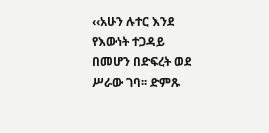‹‹አሁን ሉተር እንደ የእውነት ተጋዳይ በመሆን በድፍረት ወደ ሥራው ገባ፡፡ ድምጹ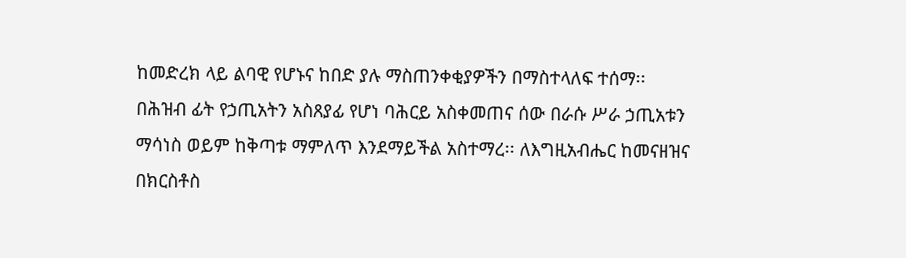ከመድረክ ላይ ልባዊ የሆኑና ከበድ ያሉ ማስጠንቀቂያዎችን በማስተላለፍ ተሰማ፡፡ በሕዝብ ፊት የኃጢአትን አስጸያፊ የሆነ ባሕርይ አስቀመጠና ሰው በራሱ ሥራ ኃጢአቱን ማሳነስ ወይም ከቅጣቱ ማምለጥ እንደማይችል አስተማረ፡፡ ለእግዚአብሔር ከመናዘዝና በክርስቶስ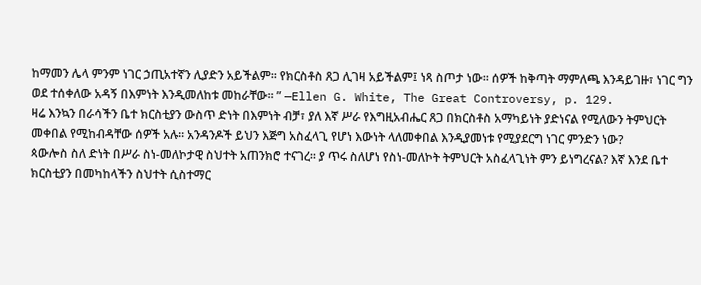ከማመን ሌላ ምንም ነገር ኃጢአተኛን ሊያድን አይችልም፡፡ የክርስቶስ ጸጋ ሊገዛ አይችልም፤ ነጻ ስጦታ ነው፡፡ ሰዎች ከቅጣት ማምለጫ እንዳይገዙ፣ ነገር ግን ወደ ተሰቀለው አዳኝ በእምነት እንዲመለከቱ መከራቸው፡፡ ” —Ellen G. White, The Great Controversy, p. 129.
ዛሬ እንኳን በራሳችን ቤተ ክርስቲያን ውስጥ ድነት በእምነት ብቻ፣ ያለ እኛ ሥራ የእግዚአብሔር ጸጋ በክርስቶስ አማካይነት ያድነናል የሚለውን ትምህርት መቀበል የሚከብዳቸው ሰዎች አሉ፡፡ አንዳንዶች ይህን እጅግ አስፈላጊ የሆነ እውነት ላለመቀበል እንዲያመነቱ የሚያደርግ ነገር ምንድን ነው?
ጳውሎስ ስለ ድነት በሥራ ስነ-መለኮታዊ ስህተት አጠንክሮ ተናገረ፡፡ ያ ጥሩ ስለሆነ የስነ-መለኮት ትምህርት አስፈላጊነት ምን ይነግረናል? እኛ እንደ ቤተ ክርስቲያን በመካከላችን ስህተት ሲስተማር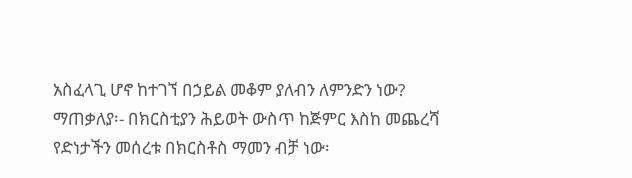አስፈላጊ ሆኖ ከተገኘ በኃይል መቆም ያለብን ለምንድን ነው?
ማጠቃለያ፡- በክርስቲያን ሕይወት ውስጥ ከጅምር እስከ መጨረሻ የድነታችን መሰረቱ በክርስቶስ ማመን ብቻ ነው፡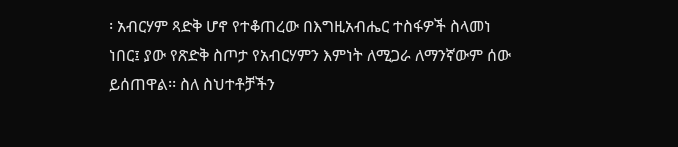፡ አብርሃም ጻድቅ ሆኖ የተቆጠረው በእግዚአብሔር ተስፋዎች ስላመነ ነበር፤ ያው የጽድቅ ስጦታ የአብርሃምን እምነት ለሚጋራ ለማንኛውም ሰው ይሰጠዋል፡፡ ስለ ስህተቶቻችን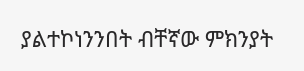ያልተኮነንንበት ብቸኛው ምክንያት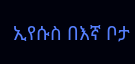ኢየሱስ በእኛ ቦታ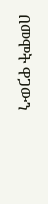በመሞት ዋጋውን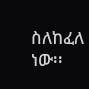ስለከፈለ ነው፡፡